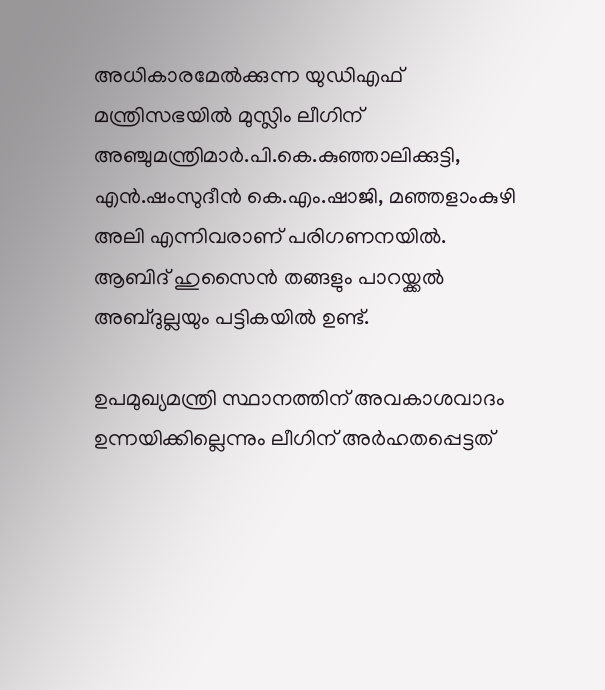അധികാരമേല്‍ക്കുന്ന യുഡിഎഫ് മന്ത്രിസഭയില്‍ മുസ്ലിം ലീഗിന് അഞ്ചുമന്ത്രിമാര്‍.പി.കെ.കുഞ്ഞാലിക്കുട്ടി, എന്‍.ഷംസുദീന്‍ കെ.എം.ഷാജി, മഞ്ഞളാംകുഴി അലി എന്നിവരാണ് പരിഗണനയില്‍. ആബിദ് ഹുസൈന്‍ തങ്ങളും പാറയ്ക്കല്‍ അബ്ദുല്ലയും പട്ടികയില്‍ ഉണ്ട്.

ഉപമുഖ്യമന്ത്രി സ്ഥാനത്തിന് അവകാശവാദം ഉന്നയിക്കില്ലെന്നും ലീഗിന് അര്‍ഹതപ്പെട്ടത്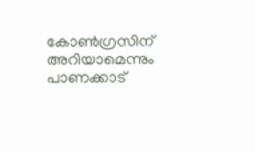കോണ്‍ഗ്രസിന് അറിയാമെന്നും പാണക്കാട്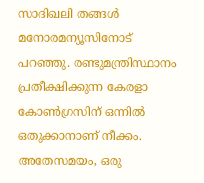സാദിഖലി തങ്ങള്‍ മനോരമന്യൂസിനോട് പറഞ്ഞു. രണ്ടുമന്ത്രിസ്ഥാനം പ്രതീക്ഷിക്കുന്ന കേരളാ കോണ്‍ഗ്രസിന് ഒന്നില്‍ ഒതുക്കാനാണ് നീക്കം. അതേസമയം, ഒരു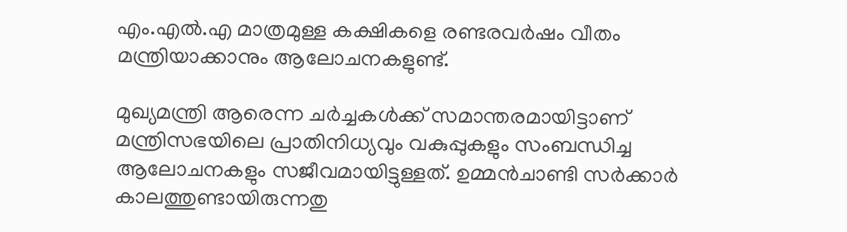എം.എല്‍.എ മാത്രമുള്ള കക്ഷികളെ രണ്ടരവര്‍ഷം വീതം മന്ത്രിയാക്കാനും ആലോചനകളുണ്ട്.

മുഖ്യമന്ത്രി ആരെന്ന ചര്‍ച്ചകള്‍ക്ക് സമാന്തരമായിട്ടാണ് മന്ത്രിസഭയിലെ പ്രാതിനിധ്യവും വകുപ്പുകളും സംബന്ധിച്ച ആലോചനകളും സജീവമായിട്ടുള്ളത്. ഉമ്മന്‍ചാണ്ടി സര്‍ക്കാര്‍ കാലത്തുണ്ടായിരുന്നതു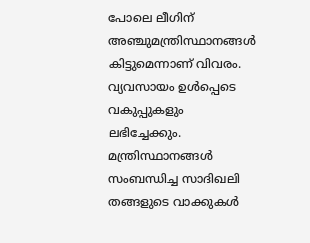പോലെ ലീഗിന് അഞ്ചുമന്ത്രിസ്ഥാനങ്ങള്‍ കിട്ടുമെന്നാണ് വിവരം. വ്യവസായം ഉള്‍പ്പെടെ വകുപ്പുകളും ലഭിച്ചേക്കും. മന്ത്രിസ്ഥാനങ്ങള്‍ സംബന്ധിച്ച സാദിഖലി തങ്ങളുടെ വാക്കുകള്‍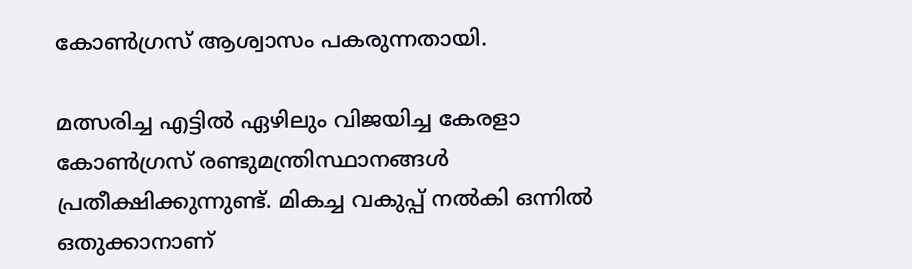കോണ്‍ഗ്രസ് ആശ്വാസം പകരുന്നതായി.

മത്സരിച്ച എട്ടില്‍ ഏഴിലും വിജയിച്ച കേരളാ കോണ്‍ഗ്രസ് രണ്ടുമന്ത്രിസ്ഥാനങ്ങള്‍ പ്രതീക്ഷിക്കുന്നുണ്ട്. മികച്ച വകുപ്പ് നല്‍കി ഒന്നില്‍ ഒതുക്കാനാണ്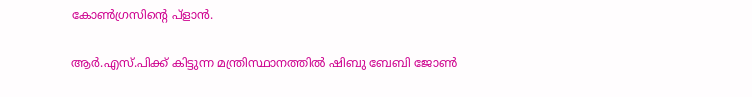കോണ്‍ഗ്രസിന്റെ പ്ളാന്‍.

ആര്‍.എസ്.പിക്ക് കിട്ടുന്ന മന്ത്രിസ്ഥാനത്തില്‍ ഷിബു ബേബി ജോണ്‍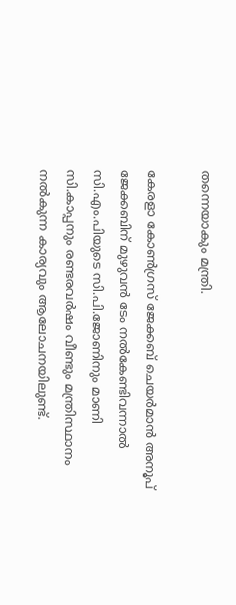തന്നെയാകും മന്ത്രി.

കേരളാ കോണ്‍ഗ്രസ് ജേക്കബ് ചെയര്‍മാന്‍ അനൂപ് ജേക്കബിന് മുഴുവന്‍ ടേം നല്‍കേണ്ടിവന്നാല്‍ സി.എം.പിയുടെ സി.പി.ജോണിനും മാണി സി.കാപ്പനും രണ്ടരവര്‍ഷം വീണ്ടും മന്ത്രിസ്ഥാനം നല്‍കുന്ന കാര്യവും ആലോചനയിലുണ്ട്.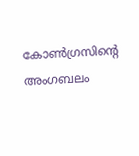കോണ്‍ഗ്രസിന്റെ അംഗബലം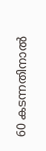60 കടന്നതിനാല്‍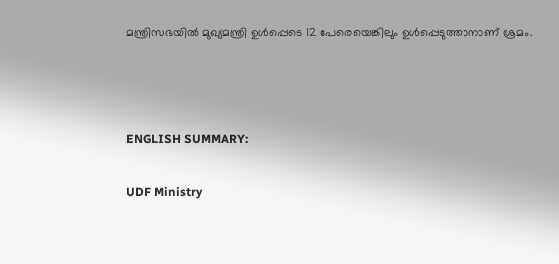മന്ത്രിസഭയില്‍ മുഖ്യമന്ത്രി ഉള്‍പ്പെടെ 12 പേരെയെങ്കിലും ഉള്‍പ്പെടുത്താനാണ് ശ്രമം.



ENGLISH SUMMARY:

UDF Ministry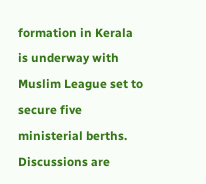formation in Kerala is underway with Muslim League set to secure five ministerial berths. Discussions are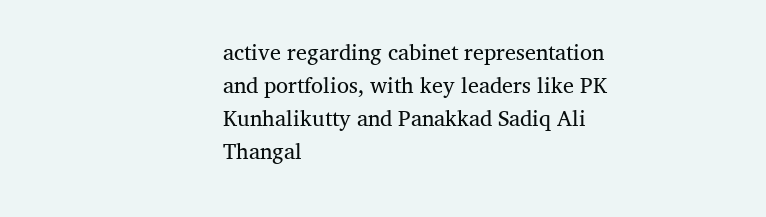active regarding cabinet representation and portfolios, with key leaders like PK Kunhalikutty and Panakkad Sadiq Ali Thangal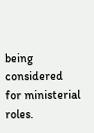being considered for ministerial roles.